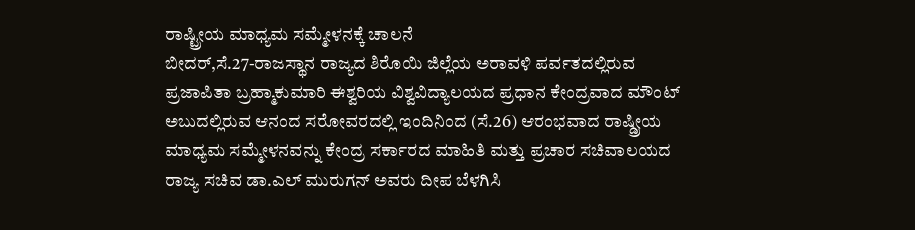ರಾಷ್ಟ್ರೀಯ ಮಾಧ್ಯಮ ಸಮ್ಮೇಳನಕ್ಕೆ ಚಾಲನೆ
ಬೀದರ್,ಸೆ.27-ರಾಜಸ್ಥಾನ ರಾಜ್ಯದ ಶಿರೊಯಿ ಜಿಲ್ಲೆಯ ಅರಾವಳಿ ಪರ್ವತದಲ್ಲಿರುವ ಪ್ರಜಾಪಿತಾ ಬ್ರಹ್ಮಾಕುಮಾರಿ ಈಶ್ವರಿಯ ವಿಶ್ವವಿದ್ಯಾಲಯದ ಪ್ರಧಾನ ಕೇಂದ್ರವಾದ ಮೌಂಟ್ ಅಬುದಲ್ಲಿರುವ ಆನಂದ ಸರೋವರದಲ್ಲಿ ಇಂದಿನಿಂದ (ಸೆ.26) ಆರಂಭವಾದ ರಾಷ್ಡ್ರೀಯ ಮಾಧ್ಯಮ ಸಮ್ಮೇಳನವನ್ನು ಕೇಂದ್ರ ಸರ್ಕಾರದ ಮಾಹಿತಿ ಮತ್ತು ಪ್ರಚಾರ ಸಚಿವಾಲಯದ ರಾಜ್ಯ ಸಚಿವ ಡಾ.ಎಲ್ ಮುರುಗನ್ ಅವರು ದೀಪ ಬೆಳಗಿಸಿ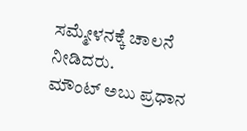ಸಮ್ಮೇಳನಕ್ಕೆ ಚಾಲನೆ ನೀಡಿದರು.
ಮೌಂಟ್ ಅಬು ಪ್ರಧಾನ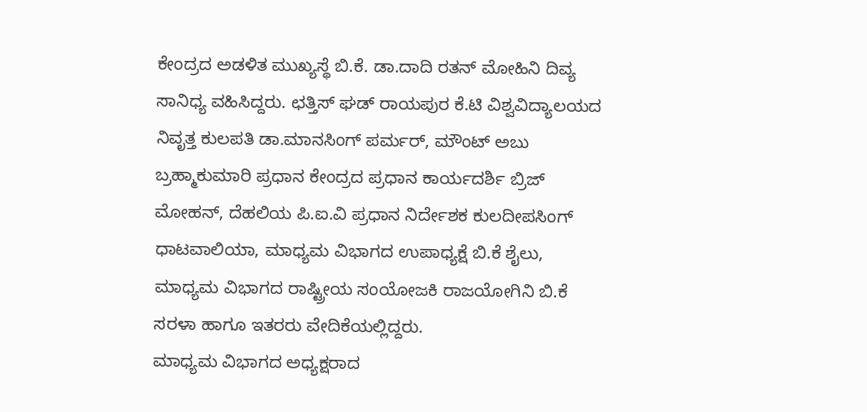ಕೇಂದ್ರದ ಅಡಳಿತ ಮುಖ್ಯಸ್ಥೆ ಬಿ.ಕೆ. ಡಾ.ದಾದಿ ರತನ್ ಮೋಹಿನಿ ದಿವ್ಯ ಸಾನಿಧ್ಯ ವಹಿಸಿದ್ದರು. ಛತ್ತಿಸ್ ಘಡ್ ರಾಯಪುರ ಕೆ.ಟಿ ವಿಶ್ವವಿದ್ಯಾಲಯದ ನಿವೃತ್ತ ಕುಲಪತಿ ಡಾ.ಮಾನಸಿಂಗ್ ಪರ್ಮರ್, ಮೌಂಟ್ ಅಬು ಬ್ರಹ್ಮಾಕುಮಾರಿ ಪ್ರಧಾನ ಕೇಂದ್ರದ ಪ್ರಧಾನ ಕಾರ್ಯದರ್ಶಿ ಬ್ರಿಜ್ ಮೋಹನ್, ದೆಹಲಿಯ ಪಿ.ಐ.ವಿ ಪ್ರಧಾನ ನಿರ್ದೇಶಕ ಕುಲದೀಪಸಿಂಗ್ ಧಾಟವಾಲಿಯಾ, ಮಾಧ್ಯಮ ವಿಭಾಗದ ಉಪಾಧ್ಯಕ್ಷೆ ಬಿ.ಕೆ ಶೈಲು, ಮಾಧ್ಯಮ ವಿಭಾಗದ ರಾಷ್ಟ್ರೀಯ ಸಂಯೋಜಕಿ ರಾಜಯೋಗಿನಿ ಬಿ.ಕೆ ಸರಳಾ ಹಾಗೂ ಇತರರು ವೇದಿಕೆಯಲ್ಲಿದ್ದರು.
ಮಾಧ್ಯಮ ವಿಭಾಗದ ಅಧ್ಯಕ್ಷರಾದ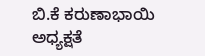ಬಿ.ಕೆ ಕರುಣಾಭಾಯಿ ಅಧ್ಯಕ್ಷತೆ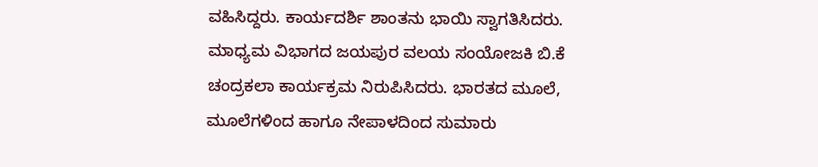ವಹಿಸಿದ್ದರು. ಕಾರ್ಯದರ್ಶಿ ಶಾಂತನು ಭಾಯಿ ಸ್ವಾಗತಿಸಿದರು. ಮಾಧ್ಯಮ ವಿಭಾಗದ ಜಯಪುರ ವಲಯ ಸಂಯೋಜಕಿ ಬಿ.ಕೆ ಚಂದ್ರಕಲಾ ಕಾರ್ಯಕ್ರಮ ನಿರುಪಿಸಿದರು. ಭಾರತದ ಮೂಲೆ, ಮೂಲೆಗಳಿಂದ ಹಾಗೂ ನೇಪಾಳದಿಂದ ಸುಮಾರು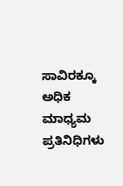ಸಾವಿರಕ್ಕೂ ಅಧಿಕ ಮಾಧ್ಯಮ ಪ್ರತಿನಿಧಿಗಳು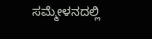ಸಮ್ಮೇಳನದಲ್ಲಿ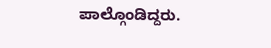ಪಾಲ್ಗೊಂಡಿದ್ದರು.